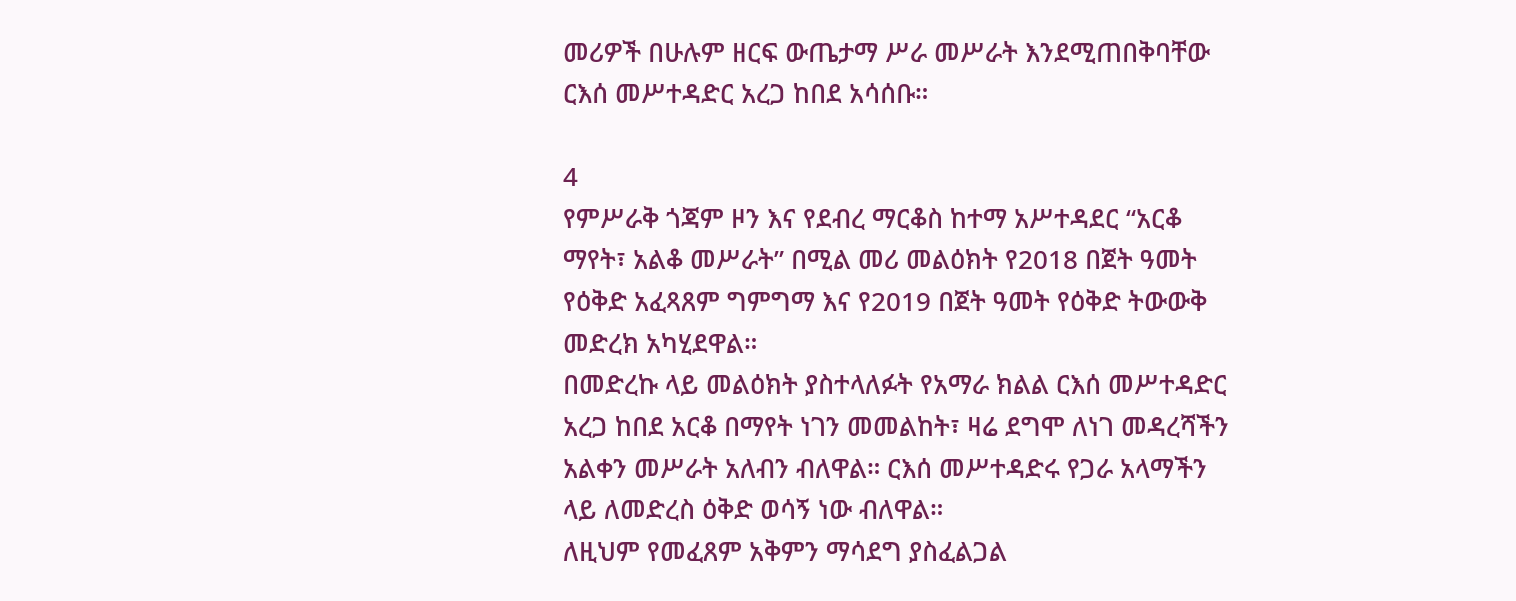መሪዎች በሁሉም ዘርፍ ውጤታማ ሥራ መሥራት እንደሚጠበቅባቸው ርእሰ መሥተዳድር አረጋ ከበደ አሳሰቡ።

4
የምሥራቅ ጎጃም ዞን እና የደብረ ማርቆስ ከተማ አሥተዳደር “አርቆ ማየት፣ አልቆ መሥራት” በሚል መሪ መልዕክት የ2018 በጀት ዓመት የዕቅድ አፈጻጸም ግምግማ እና የ2019 በጀት ዓመት የዕቅድ ትውውቅ መድረክ አካሂደዋል።
በመድረኩ ላይ መልዕክት ያስተላለፉት የአማራ ክልል ርእሰ መሥተዳድር አረጋ ከበደ አርቆ በማየት ነገን መመልከት፣ ዛሬ ደግሞ ለነገ መዳረሻችን አልቀን መሥራት አለብን ብለዋል። ርእሰ መሥተዳድሩ የጋራ አላማችን ላይ ለመድረስ ዕቅድ ወሳኝ ነው ብለዋል።
ለዚህም የመፈጸም አቅምን ማሳደግ ያስፈልጋል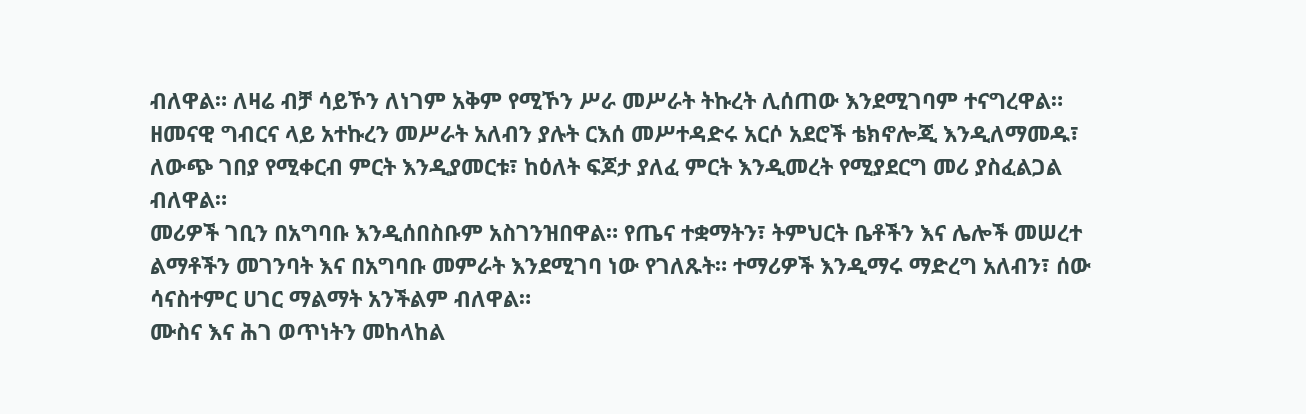ብለዋል። ለዛሬ ብቻ ሳይኾን ለነገም አቅም የሚኾን ሥራ መሥራት ትኩረት ሊሰጠው እንደሚገባም ተናግረዋል።
ዘመናዊ ግብርና ላይ አተኩረን መሥራት አለብን ያሉት ርእሰ መሥተዳድሩ አርሶ አደሮች ቴክኖሎጂ እንዲለማመዱ፣ ለውጭ ገበያ የሚቀርብ ምርት እንዲያመርቱ፣ ከዕለት ፍጆታ ያለፈ ምርት እንዲመረት የሚያደርግ መሪ ያስፈልጋል ብለዋል።
መሪዎች ገቢን በአግባቡ እንዲሰበስቡም አስገንዝበዋል። የጤና ተቋማትን፣ ትምህርት ቤቶችን እና ሌሎች መሠረተ ልማቶችን መገንባት እና በአግባቡ መምራት እንደሚገባ ነው የገለጹት። ተማሪዎች እንዲማሩ ማድረግ አለብን፣ ሰው ሳናስተምር ሀገር ማልማት አንችልም ብለዋል።
ሙስና እና ሕገ ወጥነትን መከላከል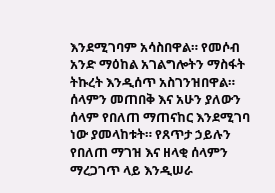እንደሚገባም አሳስበዋል። የመሶብ አንድ ማዕከል አገልግሎትን ማስፋት ትኩረት እንዲሰጥ አስገንዝበዋል።
ሰላምን መጠበቅ እና አሁን ያለውን ሰላም የበለጠ ማጠናከር እንደሚገባ ነው ያመላከቱት። የጸጥታ ኃይሉን የበለጠ ማገዝ እና ዘላቂ ሰላምን ማረጋገጥ ላይ እንዲሠራ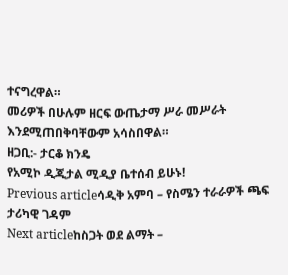ተናግረዋል።
መሪዎች በሁሉም ዘርፍ ውጤታማ ሥራ መሥራት እንደሚጠበቅባቸውም አሳስበዋል።
ዘጋቢ:- ታርቆ ክንዴ
የአሚኮ ዲጂታል ሚዲያ ቤተሰብ ይሁኑ!
Previous articleሳዲቅ አምባ – የስሜን ተራራዎች ጫፍ ታሪካዊ ገዳም
Next articleከስጋት ወደ ልማት –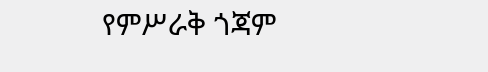የምሥራቅ ጎጃም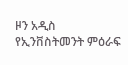ዞን አዲስ የኢንቨስትመንት ምዕራፍ